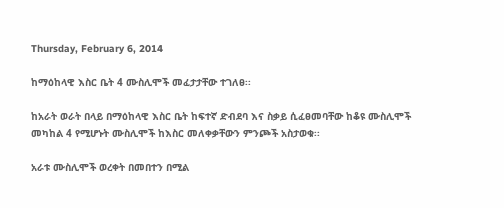Thursday, February 6, 2014

ከማዕከላዊ እስር ቤት 4 ሙስሊሞች መፈታታቸው ተገለፀ፡፡

ከአራት ወራት በላይ በማዕከላዊ እስር ቤት ከፍተኛ ድብደባ እና ስቃይ ሲፈፀመባቸው ከቆዩ ሙስሊሞች መካከል 4 የሚሆኑት ሙስሊሞች ከእስር መለቀቃቸውን ምንጮች አስታወቁ፡፡

አራቱ ሙስሊሞች ወረቀት በመበተን በሚል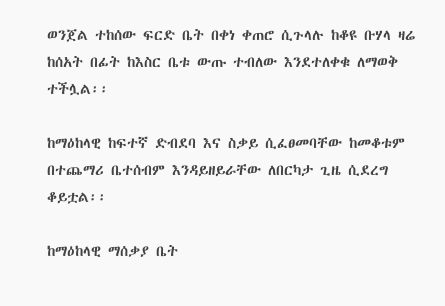ወንጀል ተከሰው ፍርድ ቤት በቀነ ቀጠሮ ሲጉላሉ ከቆዩ ቡሃላ ዛሬ ከሰአት በፊት ከእስር ቤቱ ውጡ ተብለው እንደተለቀቁ ለማወቅ ተችሏል፡፡

ከማዕከላዊ ከፍተኛ ድብደባ እና ስቃይ ሲፈፀመባቸው ከመቆቱም በተጨማሪ ቤተሰብም እንዳይዘይራቸው ለበርካታ ጊዜ ሲደረግ ቆይቷል፡፡

ከማዕከላዊ ማሰቃያ ቤት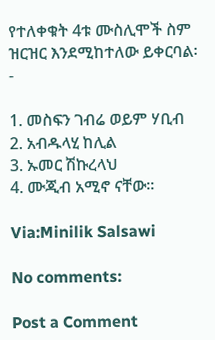የተለቀቁት 4ቱ ሙስሊሞች ስም ዝርዝር እንደሚከተለው ይቀርባል፡-

1. መስፍን ገብሬ ወይም ሃቢብ
2. አብዱላሂ ከሊል
3. ኡመር ሽኩረላህ
4. ሙጂብ አሚኖ ናቸው፡፡

Via:Minilik Salsawi

No comments:

Post a Comment